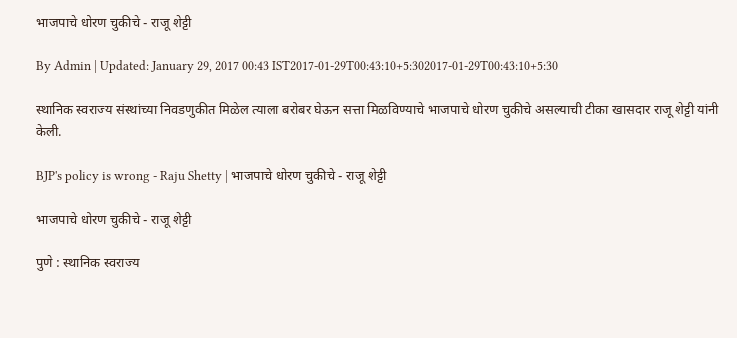भाजपाचे धोरण चुकीचे - राजू शेट्टी

By Admin | Updated: January 29, 2017 00:43 IST2017-01-29T00:43:10+5:302017-01-29T00:43:10+5:30

स्थानिक स्वराज्य संस्थांच्या निवडणुकीत मिळेल त्याला बरोबर घेऊन सत्ता मिळविण्याचे भाजपाचे धोरण चुकीचे असल्याची टीका खासदार राजू शेट्टी यांनी केली.

BJP's policy is wrong - Raju Shetty | भाजपाचे धोरण चुकीचे - राजू शेट्टी

भाजपाचे धोरण चुकीचे - राजू शेट्टी

पुणे : स्थानिक स्वराज्य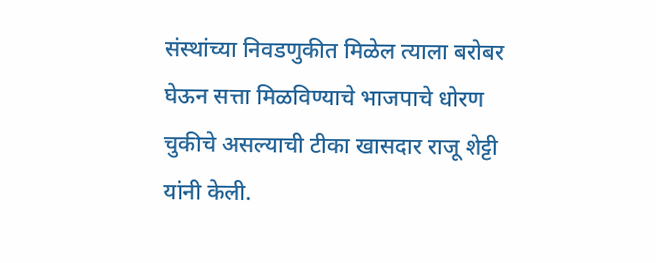संस्थांच्या निवडणुकीत मिळेल त्याला बरोबर घेऊन सत्ता मिळविण्याचे भाजपाचे धोरण चुकीचे असल्याची टीका खासदार राजू शेट्टी यांनी केली.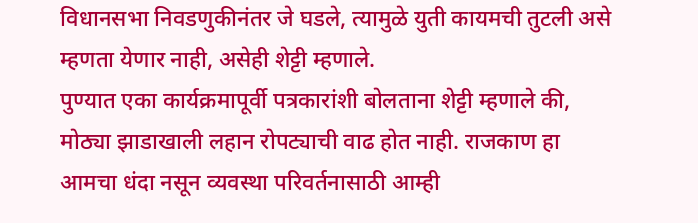विधानसभा निवडणुकीनंतर जे घडले, त्यामुळे युती कायमची तुटली असे म्हणता येणार नाही, असेही शेट्टी म्हणाले.
पुण्यात एका कार्यक्रमापूर्वी पत्रकारांशी बोलताना शेट्टी म्हणाले की, मोठ्या झाडाखाली लहान रोपट्याची वाढ होत नाही. राजकाण हा आमचा धंदा नसून व्यवस्था परिवर्तनासाठी आम्ही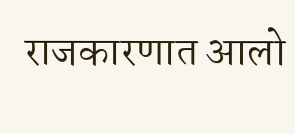राजकारणात आलो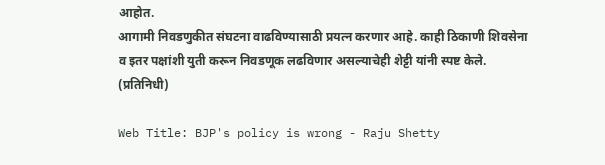आहोत.
आगामी निवडणुकीत संघटना वाढविण्यासाठी प्रयत्न करणार आहे. काही ठिकाणी शिवसेना व इतर पक्षांशी युती करून निवडणूक लढविणार असल्याचेही शेट्टी यांनी स्पष्ट केले. (प्रतिनिधी)

Web Title: BJP's policy is wrong - Raju Shetty